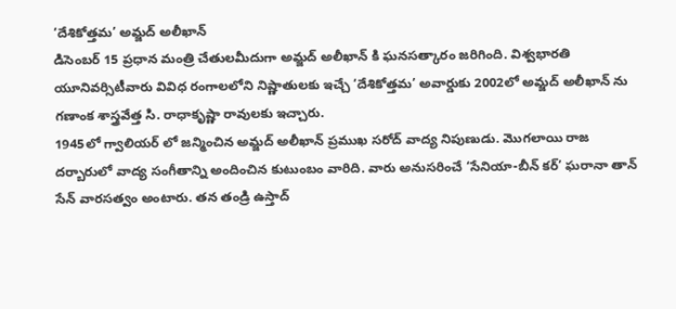‘దేశికోత్తమ’ అమ్జద్ అలీఖాన్
డిసెంబర్ 15 ప్రధాన మంత్రి చేతులమీదుగా అమ్జద్ అలీఖాన్ కి ఘనసత్కారం జరిగింది. విశ్వభారతి యూనివర్సిటీవారు వివిధ రంగాలలోని నిష్ణాతులకు ఇచ్చే ‘దేశికోత్తమ’ అవార్డుకు 2002లో అమ్జద్ అలీఖాన్ ను గణాంక శాస్త్రవేత్త సి. రాధాకృష్ణా రావులకు ఇచ్చారు.
1945లో గ్వాలియర్ లో జన్మించిన అమ్జద్ అలీఖాన్ ప్రముఖ సరోద్ వాద్య నిపుణుడు. మొగలాయి రాజ దర్బారులో వాద్య సంగీతాన్ని అందించిన కుటుంబం వారిది. వారు అనుసరించే ‘సేనియా-బీన్ కర్’ ఘరానా తాన్ సేన్ వారసత్వం అంటారు. తన తండ్రి ఉస్తాద్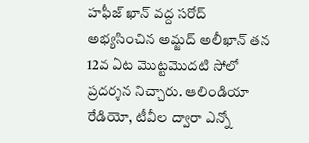హఫీజ్ ఖాన్ వద్ద సరోద్ అభ్యసించిన అమ్జద్ అలీఖాన్ తన 12వ ఏట మొట్టమొదటి సోలో ప్రదర్శన నిచ్చారు. ఆలిండియా రేడియో, టీవీల ద్వారా ఎన్నో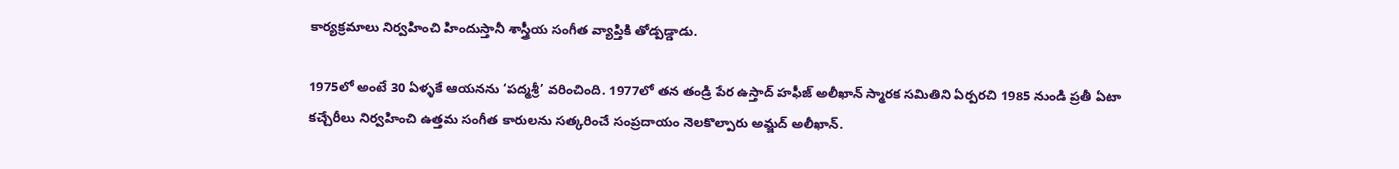కార్యక్రమాలు నిర్వహించి హిందుస్తానీ శాస్త్రీయ సంగీత వ్యాప్తికి తోడ్పడ్డాడు.

1975లో అంటే 30 ఏళ్ళకే ఆయనను ‘పద్మశ్రీ’ వరించింది. 1977లో తన తండ్రి పేర ఉస్తాద్ హఫీజ్ అలీఖాన్ స్మారక సమితిని ఏర్పరచి 1985 నుండి ప్రతీ ఏటా కచ్చేరీలు నిర్వహించి ఉత్తమ సంగీత కారులను సత్కరించే సంప్రదాయం నెలకొల్పారు అమ్జద్ అలీఖాన్.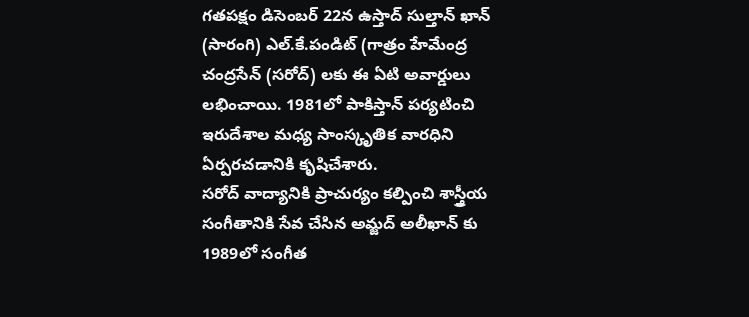గతపక్షం డిసెంబర్ 22న ఉస్తాద్ సుల్తాన్ ఖాన్ (సారంగి) ఎల్.కే.పండిట్ (గాత్రం హేమేంద్ర చంద్రసేన్ (సరోద్) లకు ఈ ఏటి అవార్డులు లభించాయి. 1981లో పాకిస్తాన్ పర్యటించి ఇరుదేశాల మధ్య సాంస్కృతిక వారధిని ఏర్పరచడానికి కృషిచేశారు.
సరోద్ వాద్యానికి ప్రాచుర్యం కల్పించి శాస్త్రీయ సంగీతానికి సేవ చేసిన అమ్జద్ అలీఖాన్ కు 1989లో సంగీత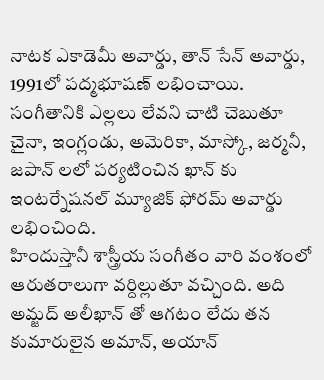నాటక ఎకాడెమీ అవార్డు, తాన్ సేన్ అవార్డు, 1991లో పద్మభూషణ్ లభించాయి. సంగీతానికి ఎల్లలు లేవని చాటి చెబుతూ చైనా, ఇంగ్లండు, అమెరికా, మాస్కో, జర్మనీ, జపాన్ లలో పర్యటించిన ఖాన్ కు ఇంటర్నేషనల్ మ్యూజిక్ ఫోరమ్ అవార్డు లభించింది.
హిందుస్తానీ శాస్త్రీయ సంగీతం వారి వంశంలో ఆరుతరాలుగా వర్దిల్లుతూ వచ్చింది. అది అమ్జద్ అలీఖాన్ తో ఆగటం లేదు తన కుమారులైన అమాన్, అయాన్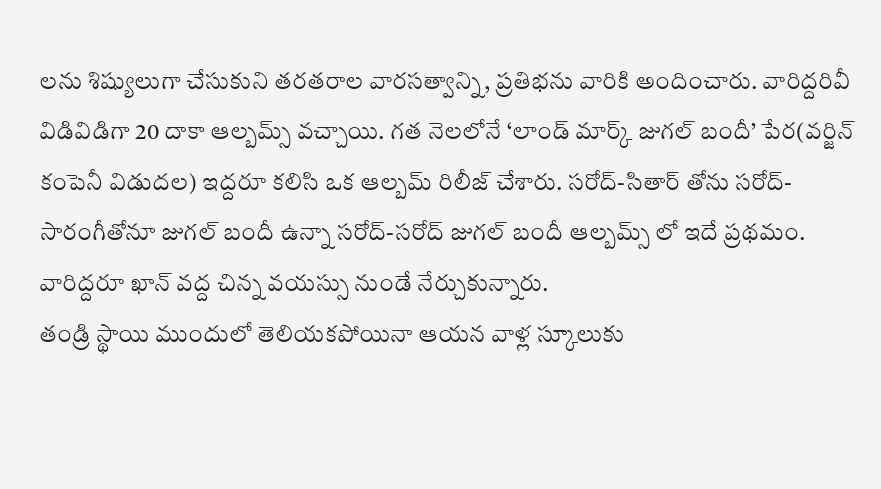లను శిష్యులుగా చేసుకుని తరతరాల వారసత్వాన్ని, ప్రతిభను వారికి అందించారు. వారిద్దరివీ విడివిడిగా 20 దాకా ఆల్బమ్స్ వచ్చాయి. గత నెలలోనే ‘లాండ్ మార్క్ జుగల్ బందీ’ పేర(వర్జిన్ కంపెనీ విడుదల) ఇద్దరూ కలిసి ఒక ఆల్బమ్ రిలీజ్ చేశారు. సరోద్-సితార్ తోను సరోద్-సారంగీతోనూ జుగల్ బందీ ఉన్నా సరోద్-సరోద్ జుగల్ బందీ ఆల్బమ్స్ లో ఇదే ప్రథమం. వారిద్దరూ ఖాన్ వద్ద చిన్న వయస్సు నుండే నేర్చుకున్నారు.
తండ్రి స్థాయి ముందులో తెలియకపోయినా ఆయన వాళ్ల స్కూలుకు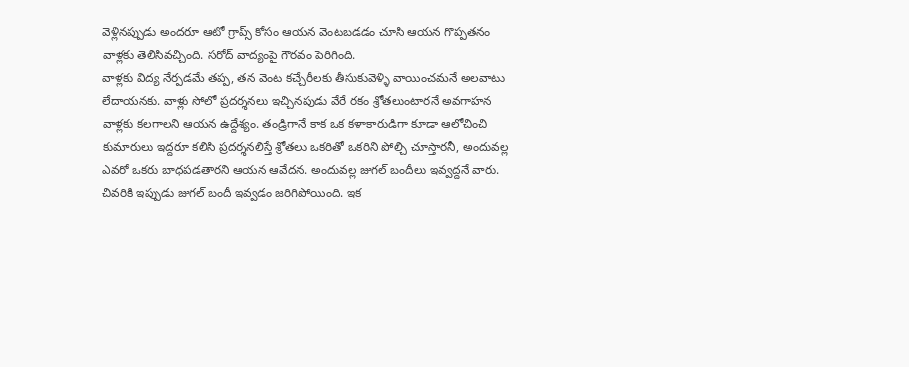వెళ్లినప్పుడు అందరూ ఆటో గ్రాప్స్ కోసం ఆయన వెంటబడడం చూసి ఆయన గొప్పతనం వాళ్లకు తెలిసివచ్చింది. సరోద్ వాద్యంపై గౌరవం పెరిగింది.
వాళ్లకు విద్య నేర్పడమే తప్ప, తన వెంట కచ్చేరీలకు తీసుకువెళ్ళి వాయించమనే అలవాటు లేదాయనకు. వాళ్లు సోలో ప్రదర్శనలు ఇచ్చినపుడు వేరే రకం శ్రోతలుంటారనే అవగాహన వాళ్లకు కలగాలని ఆయన ఉద్దేశ్యం. తండ్రిగానే కాక ఒక కళాకారుడిగా కూడా ఆలోచించి కుమారులు ఇద్దరూ కలిసి ప్రదర్శనలిస్తే శ్రోతలు ఒకరితో ఒకరిని పోల్చి చూస్తారనీ, అందువల్ల ఎవరో ఒకరు బాధపడతారని ఆయన ఆవేదన. అందువల్ల జుగల్ బందీలు ఇవ్వద్దనే వారు. చివరికి ఇప్పుడు జుగల్ బందీ ఇవ్వడం జరిగిపోయింది. ఇక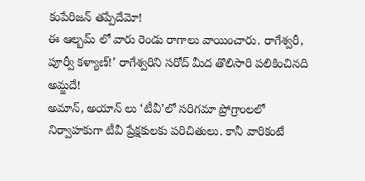కంపేరిజన్ తప్పేదేమో!
ఈ ఆల్బమ్ లో వారు రెండు రాగాలు వాయించారు. రాగేశ్వరీ, పూర్వీ కళ్యాణ్!’ రాగేశ్వరిని సరోద్ మీద తొలిసారి పలికించినది అమ్జదే!
అమాన్, అయాన్ లు ‘టీవీ’లో సరిగమా ప్రోగ్రాంలలో నిర్వాహకుగా టీవీ ప్రేక్షకులకు పరిచితులు. కానీ వారికంటే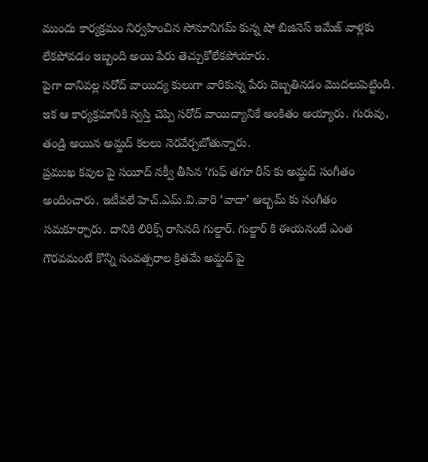ముందు కార్యక్రమం నిర్వహించిన సోనూనిగమ్ కున్న షో బిజినెస్ ఇమేజ్ వాళ్లకు లేకపోవడం ఇబ్బంది అయి పేరు తెచ్చుకోలేకపోయారు.
పైగా దానివల్ల సరోద్ వాయిద్య కులుగా వారికున్న పేరు దెబ్బతినడం మొదలుపెట్టింది. ఇక ఆ కార్యక్రమానికి స్వస్తి చెప్పి సరోద్ వాయిద్యానికే అంకితం అయ్యారు. గురువు, తండ్రి అయిన అమ్జద్ కలలు నెరవేర్చబోతున్నారు.
ప్రముఖ కవుల పై సయీద్ నక్వీ తీసిన ‘గుఫ్ తగూ రీస్ కు అమ్జద్ సంగీతం అందించారు. ఇటీవలే హెచ్.ఎమ్.వి.వారి ‘వాదా’ ఆల్బమ్ కు సంగీతం సమకూర్చారు. దానికి లిరిక్స్ రాసినది గుల్జార్. గుల్జార్ కి ఈయనంటే ఎంత గౌరవమంటే కొన్ని సంవత్సరాల క్రితమే అమ్జద్ పై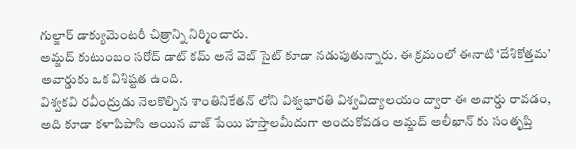గుల్జార్ డాక్యుమెంటరీ చిత్రాన్ని నిర్మించారు.
అమ్జద్ కుటుంబం సరోద్ డాట్ కమ్ అనే వెబ్ సైట్ కూడా నడుపుతున్నారు. ఈ క్రమంలో ఈనాటి ‘దేశికోత్తమ’ అవార్డుకు ఒక విశిష్టత ఉంది.
విశ్వకవి రవీంద్రుడు నెలకొల్పిన శాంతినికేతన్ లోని విశ్వభారతి విశ్వవిద్యాలయం ద్వారా ఈ అవార్డు రావడం, అది కూడా కళాపిపాసి అయిన వాజ్ పేయి హస్తాలమీదుగా అందుకోవడం అమ్జద్ అలీఖాన్ కు సంతృప్తి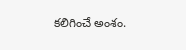కలిగించే అంశం.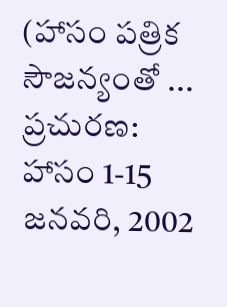(హాసం పత్రిక సౌజన్యంతో ...
ప్రచురణ: హాసం 1-15 జనవరి, 2002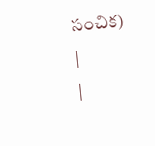సంచిక)
|
|